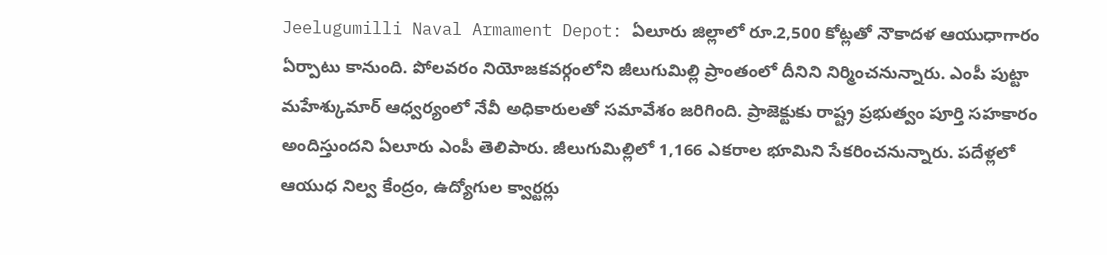Jeelugumilli Naval Armament Depot: ఏలూరు జిల్లాలో రూ.2,500 కోట్లతో నౌకాదళ ఆయుధాగారం ఏర్పాటు కానుంది. పోలవరం నియోజకవర్గంలోని జీలుగుమిల్లి ప్రాంతంలో దీనిని నిర్మించనున్నారు. ఎంపీ పుట్టా మహేశ్కుమార్ ఆధ్వర్యంలో నేవీ అధికారులతో సమావేశం జరిగింది. ప్రాజెక్టుకు రాష్ట్ర ప్రభుత్వం పూర్తి సహకారం అందిస్తుందని ఏలూరు ఎంపీ తెలిపారు. జీలుగుమిల్లిలో 1,166 ఎకరాల భూమిని సేకరించనున్నారు. పదేళ్లలో ఆయుధ నిల్వ కేంద్రం, ఉద్యోగుల క్వార్టర్లు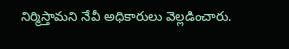నిర్మిస్తామని నేవీ అధికారులు వెల్లడించారు.